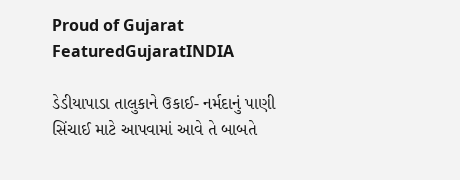Proud of Gujarat
FeaturedGujaratINDIA

ડેડીયાપાડા તાલુકાને ઉકાઈ- નર્મદાનું પાણી સિંચાઈ માટે આપવામાં આવે તે બાબતે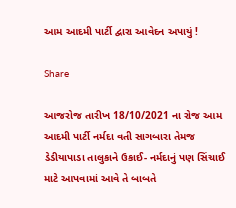આમ આદમી પાર્ટી દ્વારા આવેદન અપાયું !

Share

આજરોજ તારીખ 18/10/2021 ના રોજ આમ આદમી પાર્ટી નર્મદા વતી સાગબારા તેમજ ડેડીયાપાડા તાલુકાને ઉકાઈ- નર્મદાનું પણ સિંચાઈ માટે આપવામાં આવે તે બાબતે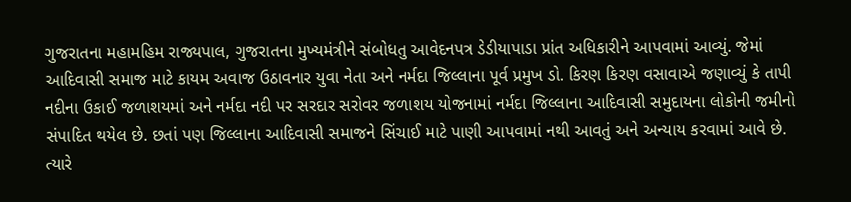ગુજરાતના મહામહિમ રાજ્યપાલ, ગુજરાતના મુખ્યમંત્રીને સંબોધતુ આવેદનપત્ર ડેડીયાપાડા પ્રાંત અધિકારીને આપવામાં આવ્યું. જેમાં આદિવાસી સમાજ માટે કાયમ અવાજ ઉઠાવનાર યુવા નેતા અને નર્મદા જિલ્લાના પૂર્વ પ્રમુખ ડો. કિરણ કિરણ વસાવાએ જણાવ્યું કે તાપી નદીના ઉકાઈ જળાશયમાં અને નર્મદા નદી પર સરદાર સરોવર જળાશય યોજનામાં નર્મદા જિલ્લાના આદિવાસી સમુદાયના લોકોની જમીનો સંપાદિત થયેલ છે. છતાં પણ જિલ્લાના આદિવાસી સમાજને સિંચાઈ માટે પાણી આપવામાં નથી આવતું અને અન્યાય કરવામાં આવે છે. ત્યારે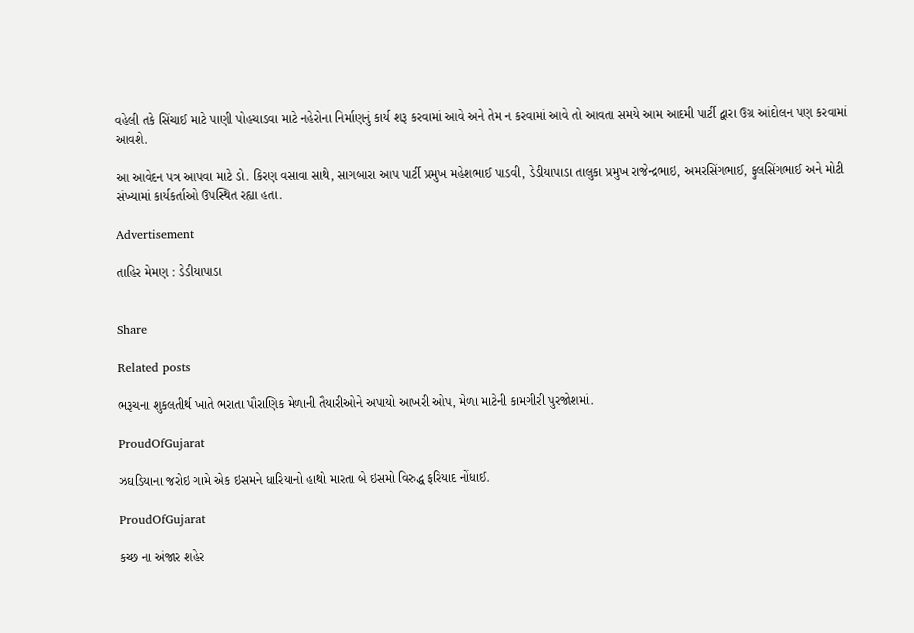વહેલી તકે સિંચાઈ માટે પાણી પોહચાડવા માટે નહેરોના નિર્માણનું કાર્ય શરૂ કરવામાં આવે અને તેમ ન કરવામાં આવે તો આવતા સમયે આમ આદમી પાર્ટી દ્વારા ઉગ્ર આંદોલન પણ કરવામાં આવશે.

આ આવેદન પત્ર આપવા માટે ડો. કિરણ વસાવા સાથે, સાગબારા આપ પાર્ટી પ્રમુખ મહેશભાઈ પાડવી, ડેડીયાપાડા તાલુકા પ્રમુખ રાજેન્દ્રભાઇ, અમરસિંગભાઈ, ફુલસિંગભાઈ અને મોટી સંખ્યામાં કાર્યકર્તાઓ ઉપસ્થિત રહ્યા હતા.

Advertisement

તાહિર મેમણ : ડેડીયાપાડા


Share

Related posts

ભરૂચના શુકલતીર્થ ખાતે ભરાતા પૌરાણિક મેળાની તૈયારીઓને અપાયો આખરી ઓપ, મેળા માટેની કામગીરી પુરજોશમાં.

ProudOfGujarat

ઝઘડિયાના જરોઇ ગામે એક ઇસમને ધારિયાનો હાથો મારતા બે ઇસમો વિરુદ્ધ ફરિયાદ નોંધાઈ.

ProudOfGujarat

કચ્છ ના અંજાર શહેર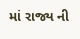માં રાજ્ય ની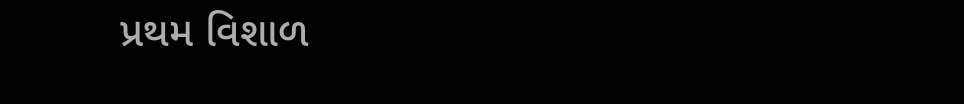પ્રથમ વિશાળ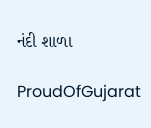નંદી શાળા

ProudOfGujarat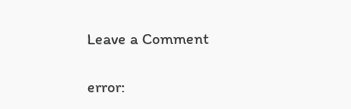Leave a Comment

error: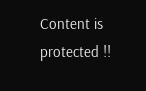Content is protected !!